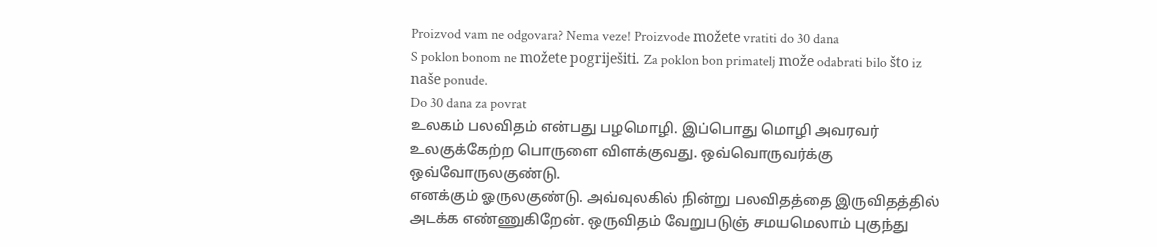Proizvod vam ne odgovara? Nema veze! Proizvode možete vratiti do 30 dana
S poklon bonom ne možete pogriješiti. Za poklon bon primatelj može odabrati bilo što iz naše ponude.
Do 30 dana za povrat
உலகம் பலவிதம் என்பது பழமொழி. இப்பொது மொழி அவரவர் உலகுக்கேற்ற பொருளை விளக்குவது. ஒவ்வொருவர்க்கு ஒவ்வோருலகுண்டு.
எனக்கும் ஓருலகுண்டு. அவ்வுலகில் நின்று பலவிதத்தை இருவிதத்தில் அடக்க எண்ணுகிறேன். ஒருவிதம் வேறுபடுஞ் சமயமெலாம் புகுந்து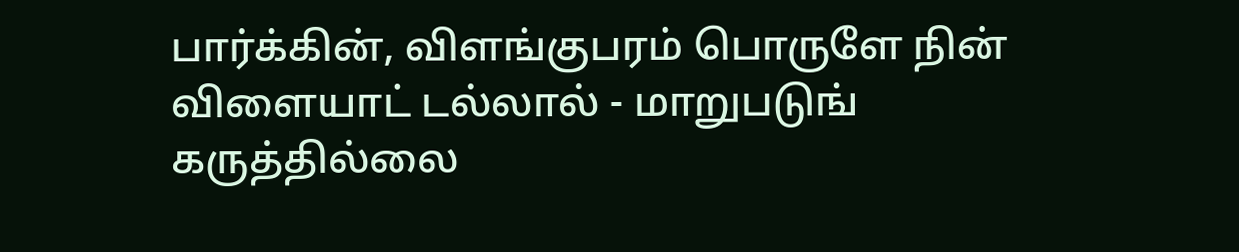பார்க்கின், விளங்குபரம் பொருளே நின் விளையாட் டல்லால் - மாறுபடுங் கருத்தில்லை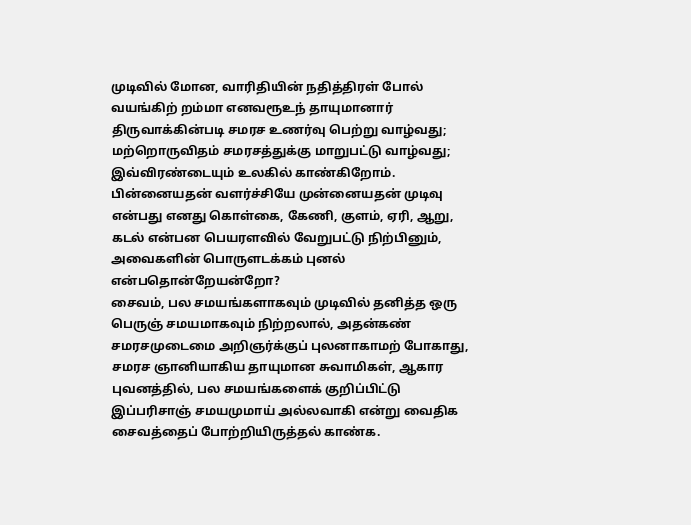முடிவில் மோன, வாரிதியின் நதித்திரள் போல் வயங்கிற் றம்மா எனவரூஉந் தாயுமானார் திருவாக்கின்படி சமரச உணர்வு பெற்று வாழ்வது; மற்றொருவிதம் சமரசத்துக்கு மாறுபட்டு வாழ்வது; இவ்விரண்டையும் உலகில் காண்கிறோம். பின்னையதன் வளர்ச்சியே முன்னையதன் முடிவு என்பது எனது கொள்கை, கேணி, குளம், ஏரி, ஆறு, கடல் என்பன பெயரளவில் வேறுபட்டு நிற்பினும், அவைகளின் பொருளடக்கம் புனல் என்பதொன்றேயன்றோ?
சைவம், பல சமயங்களாகவும் முடிவில் தனித்த ஒரு பெருஞ் சமயமாகவும் நிற்றலால், அதன்கண் சமரசமுடைமை அறிஞர்க்குப் புலனாகாமற் போகாது, சமரச ஞானியாகிய தாயுமான சுவாமிகள், ஆகார புவனத்தில், பல சமயங்களைக் குறிப்பிட்டு இப்பரிசாஞ் சமயமுமாய் அல்லவாகி என்று வைதிக சைவத்தைப் போற்றியிருத்தல் காண்க.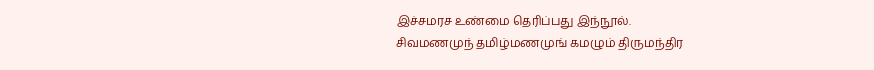இச்சமரச உண்மை தெரிப்பது இந்நூல்.
சிவமணமுந் தமிழ்மணமுங் கமழும் திருமந்திர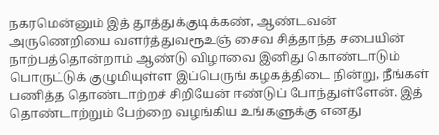நகரமென்னும் இத் தூத்துக்குடிக்கண், ஆண்டவன் அருணெறியை வளர்த்துவரூஉஞ் சைவ சித்தாந்த சபையின் நாற்பத்தொன்றாம் ஆண்டு விழாவை இனிது கொண்டாடும் பொருட்டுக் குழுமியுள்ள இப்பெருங் கழகத்திடை நின்று, நீங்கள் பணித்த தொண்டாற்றச் சிறியேன் ஈண்டுப் போந்துள்ளேன். இத் தொண்டாற்றும் பேற்றை வழங்கிய உங்களுக்கு எனது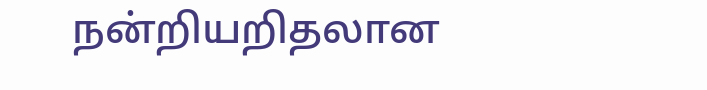நன்றியறிதலான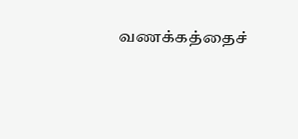வணக்கத்தைச்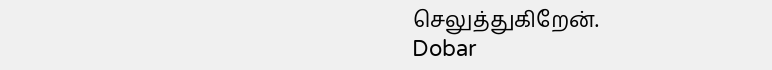செலுத்துகிறேன்.
Dobar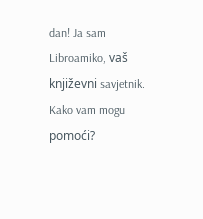dan! Ja sam Libroamiko, vaš književni savjetnik.
Kako vam mogu pomoći?